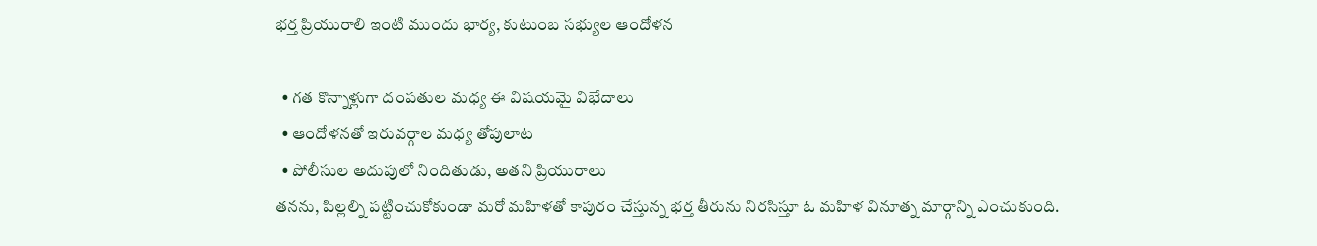భర్త ప్రియురాలి ఇంటి ముందు భార్య, కుటుంబ సభ్యుల ఆందోళన

  • గత కొన్నాళ్లుగా దంపతుల మధ్య ఈ విషయమై విభేదాలు
  • ఆందోళనతో ఇరువర్గాల మధ్య తోపులాట
  • పోలీసుల అదుపులో నిందితుడు, అతని ప్రియురాలు
తనను, పిల్లల్ని పట్టించుకోకుండా మరో మహిళతో కాపురం చేస్తున్న భర్త తీరును నిరసిస్తూ ఓ మహిళ వినూత్న మార్గాన్ని ఎంచుకుంది.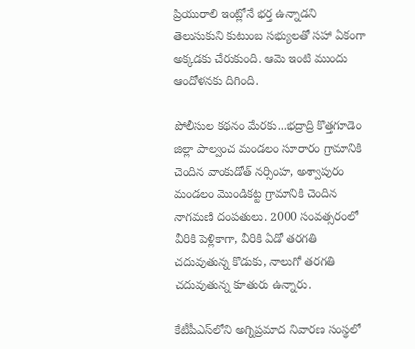ప్రియురాలి ఇంట్లోనే భర్త ఉన్నాడని తెలుసుకుని కుటుంబ సభ్యులతో సహా ఏకంగా అక్కడకు చేరుకుంది. ఆమె ఇంటి ముందు ఆందోళనకు దిగింది.

పోలీసుల కథనం మేరకు...భద్రాద్రి కొత్తగూడెం జిల్లా పాల్వంచ మండలం సూరారం గ్రామానికి చెందిన వాంకుడోత్‌ నర్సింహ, అశ్వాపురం మండలం మొండికట్ట గ్రామానికి చెందిన నాగమణి దంపతులు. 2000 సంవత్సరంలో వీరికి పెళ్లికాగా, వీరికి ఏడో తరగతి చదువుతున్న కొడుకు, నాలుగో తరగతి చదువుతున్న కూతురు ఉన్నారు.

కేటీపీఎస్‌లోని అగ్నిప్రమాద నివారణ సంస్థలో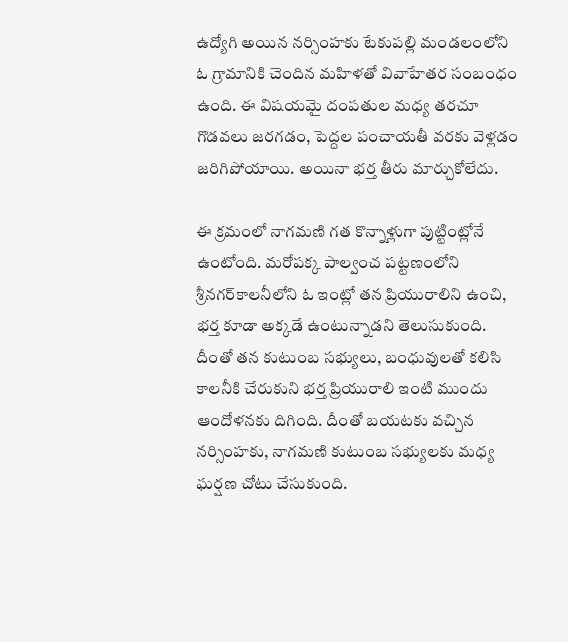ఉద్యోగి అయిన నర్సింహకు టేకుపల్లి మండలంలోని ఓ గ్రామానికి చెందిన మహిళతో వివాహేతర సంబంధం ఉంది. ఈ విషయమై దంపతుల మధ్య తరచూ గొడవలు జరగడం, పెద్దల పంచాయతీ వరకు వెళ్లడం జరిగిపోయాయి. అయినా భర్త తీరు మార్చుకోలేదు.

ఈ క్రమంలో నాగమణి గత కొన్నాళ్లుగా పుట్టింట్లోనే ఉంటోంది. మరోపక్క పాల్వంచ పట్టణంలోని శ్రీనగర్‌కాలనీలోని ఓ ఇంట్లో తన ప్రియురాలిని ఉంచి, భర్త కూడా అక్కడే ఉంటున్నాడని తెలుసుకుంది. దీంతో తన కుటుంబ సభ్యులు, బంధువులతో కలిసి కాలనీకి చేరుకుని భర్త ప్రియురాలి ఇంటి ముందు ఆందోళనకు దిగింది. దీంతో బయటకు వచ్చిన నర్సింహకు, నాగమణి కుటుంబ సభ్యులకు మధ్య ఘర్షణ చోటు చేసుకుంది.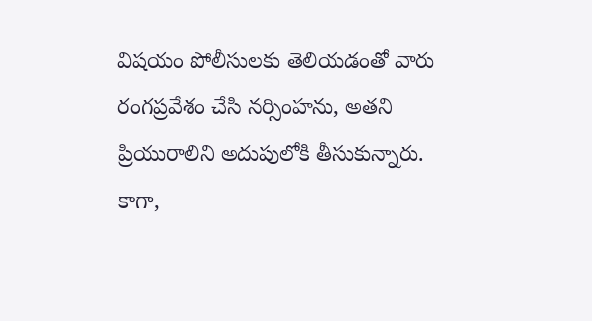విషయం పోలీసులకు తెలియడంతో వారు రంగప్రవేశం చేసి నర్సింహను, అతని ప్రియురాలిని అదుపులోకి తీసుకున్నారు. కాగా,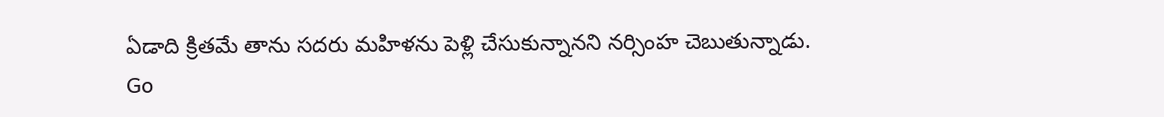ఏడాది క్రితమే తాను సదరు మహిళను పెళ్లి చేసుకున్నానని నర్సింహ చెబుతున్నాడు.
Go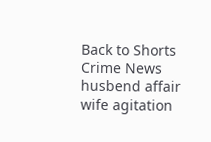Back to Shorts
Crime News
husbend affair
wife agitation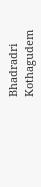Bhadradri Kothagudem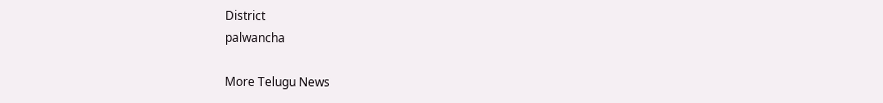District
palwancha

More Telugu News